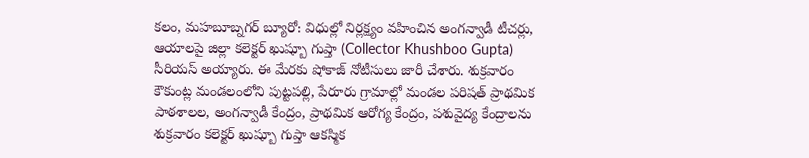కలం, మహబూబ్నగర్ బ్యూరో: విధుల్లో నిర్లక్ష్యం వహించిన అంగన్వాడీ టీచర్లు, ఆయాలపై జిల్లా కలెక్టర్ ఖుష్బూ గుప్తా (Collector Khushboo Gupta) సీరియస్ అయ్యారు. ఈ మేరకు షోకాజ్ నోటీసులు జారీ చేశారు. శుక్రవారం కౌకుంట్ల మండలంలోని పుట్టపల్లి, పేరూరు గ్రామాల్లో మండల పరిషత్ ప్రాథమిక పాఠశాలల, అంగన్వాడీ కేంద్రం, ప్రాథమిక ఆరోగ్య కేంద్రం, పశువైద్య కేంద్రాలను శుక్రవారం కలెక్టర్ ఖుష్బూ గుప్తా ఆకస్మిక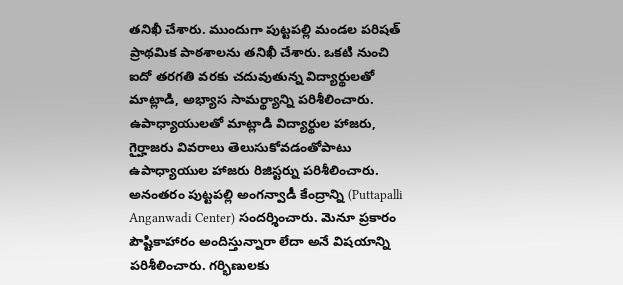తనిఖీ చేశారు. ముందుగా పుట్టపల్లి మండల పరిషత్ ప్రాథమిక పాఠశాలను తనిఖీ చేశారు. ఒకటి నుంచి ఐదో తరగతి వరకు చదువుతున్న విద్యార్థులతో మాట్లాడి, అభ్యాస సామర్థ్యాన్ని పరిశీలించారు. ఉపాధ్యాయులతో మాట్లాడి విద్యార్థుల హాజరు, గైర్హాజరు వివరాలు తెలుసుకోవడంతోపాటు ఉపాధ్యాయుల హాజరు రిజిస్టర్ను పరిశీలించారు.
అనంతరం పుట్టపల్లి అంగన్వాడీ కేంద్రాన్ని (Puttapalli Anganwadi Center) సందర్శించారు. మెనూ ప్రకారం పౌష్టికాహారం అందిస్తున్నారా లేదా అనే విషయాన్ని పరిశీలించారు. గర్భిణులకు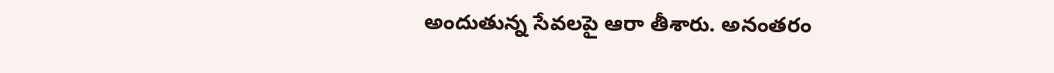అందుతున్న సేవలపై ఆరా తీశారు. అనంతరం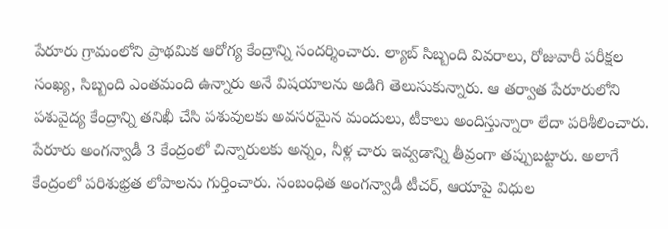పేరూరు గ్రామంలోని ప్రాథమిక ఆరోగ్య కేంద్రాన్ని సందర్శించారు. ల్యాబ్ సిబ్బంది వివరాలు, రోజువారీ పరీక్షల సంఖ్య, సిబ్బంది ఎంతమంది ఉన్నారు అనే విషయాలను అడిగి తెలుసుకున్నారు. ఆ తర్వాత పేరూరులోని పశువైద్య కేంద్రాన్ని తనిఖీ చేసి పశువులకు అవసరమైన మందులు, టీకాలు అందిస్తున్నారా లేదా పరిశీలించారు.
పేరూరు అంగన్వాడీ 3 కేంద్రంలో చిన్నారులకు అన్నం, నీళ్ల చారు ఇవ్వడాన్ని తీవ్రంగా తప్పుబట్టారు. అలాగే కేంద్రంలో పరిశుభ్రత లోపాలను గుర్తించారు. సంబంధిత అంగన్వాడీ టీచర్, ఆయాపై విధుల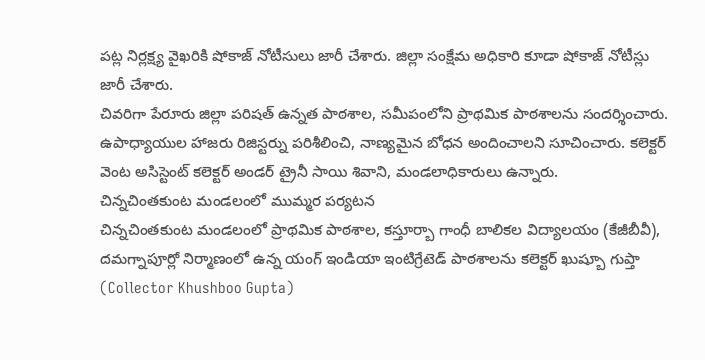పట్ల నిర్లక్ష్య వైఖరికి షోకాజ్ నోటీసులు జారీ చేశారు. జిల్లా సంక్షేమ అధికారి కూడా షోకాజ్ నోటీస్లు జారీ చేశారు.
చివరిగా పేరూరు జిల్లా పరిషత్ ఉన్నత పాఠశాల, సమీపంలోని ప్రాథమిక పాఠశాలను సందర్శించారు. ఉపాధ్యాయుల హాజరు రిజిస్టర్ను పరిశీలించి, నాణ్యమైన బోధన అందించాలని సూచించారు. కలెక్టర్ వెంట అసిస్టెంట్ కలెక్టర్ అండర్ ట్రైనీ సాయి శివాని, మండలాధికారులు ఉన్నారు.
చిన్నచింతకుంట మండలంలో ముమ్మర పర్యటన
చిన్నచింతకుంట మండలంలో ప్రాథమిక పాఠశాల, కస్తూర్బా గాంధీ బాలికల విద్యాలయం (కేజీబీవీ), దమగ్నాపూర్లో నిర్మాణంలో ఉన్న యంగ్ ఇండియా ఇంటిగ్రేటెడ్ పాఠశాలను కలెక్టర్ ఖుష్బూ గుప్తా (Collector Khushboo Gupta)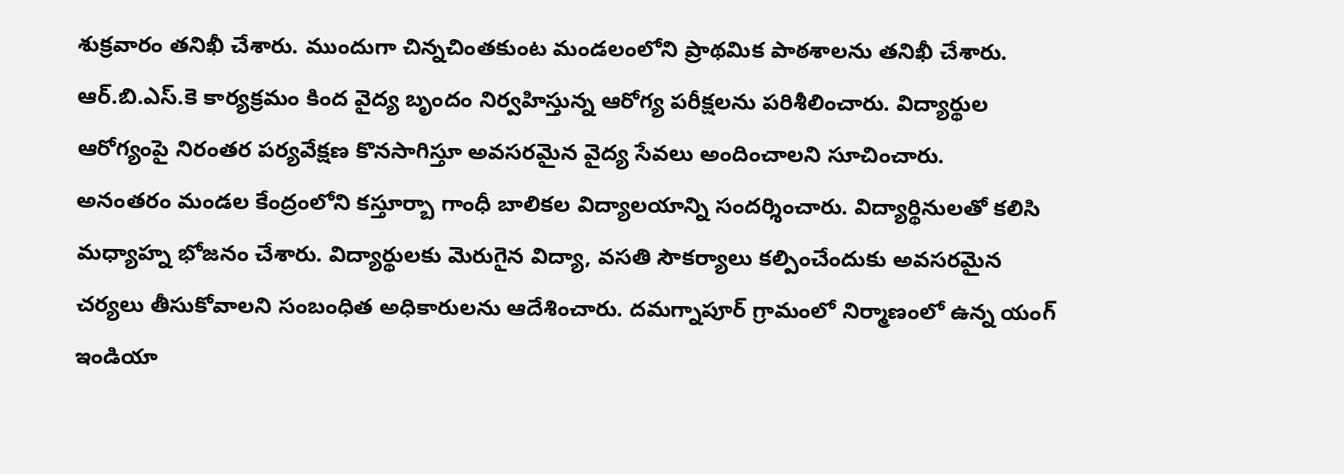శుక్రవారం తనిఖీ చేశారు. ముందుగా చిన్నచింతకుంట మండలంలోని ప్రాథమిక పాఠశాలను తనిఖీ చేశారు. ఆర్.బి.ఎస్.కె కార్యక్రమం కింద వైద్య బృందం నిర్వహిస్తున్న ఆరోగ్య పరీక్షలను పరిశీలించారు. విద్యార్థుల ఆరోగ్యంపై నిరంతర పర్యవేక్షణ కొనసాగిస్తూ అవసరమైన వైద్య సేవలు అందించాలని సూచించారు.
అనంతరం మండల కేంద్రంలోని కస్తూర్బా గాంధీ బాలికల విద్యాలయాన్ని సందర్శించారు. విద్యార్థినులతో కలిసి మధ్యాహ్న భోజనం చేశారు. విద్యార్థులకు మెరుగైన విద్యా, వసతి సౌకర్యాలు కల్పించేందుకు అవసరమైన చర్యలు తీసుకోవాలని సంబంధిత అధికారులను ఆదేశించారు. దమగ్నాపూర్ గ్రామంలో నిర్మాణంలో ఉన్న యంగ్ ఇండియా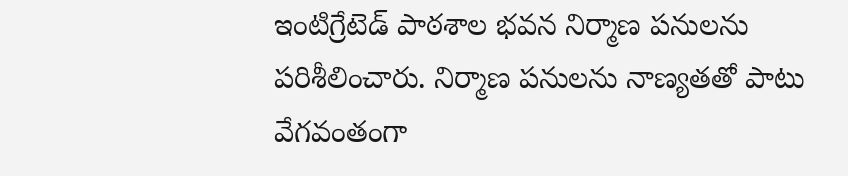ఇంటిగ్రేటెడ్ పాఠశాల భవన నిర్మాణ పనులను పరిశీలించారు. నిర్మాణ పనులను నాణ్యతతో పాటు వేగవంతంగా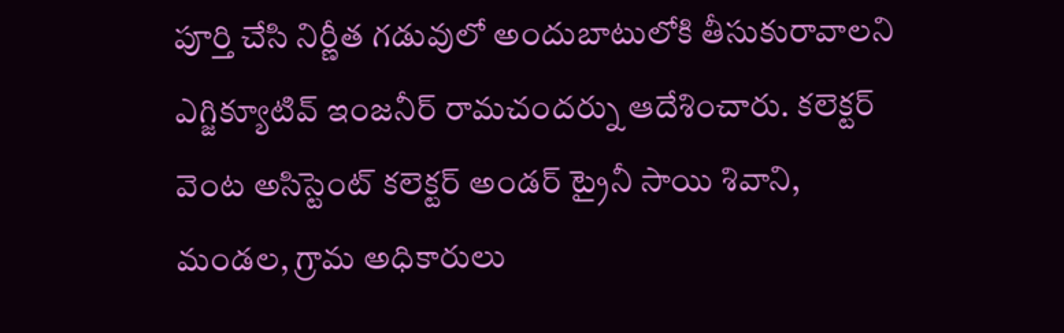పూర్తి చేసి నిర్ణీత గడువులో అందుబాటులోకి తీసుకురావాలని ఎగ్జిక్యూటివ్ ఇంజనీర్ రామచందర్ను ఆదేశించారు. కలెక్టర్ వెంట అసిస్టెంట్ కలెక్టర్ అండర్ ట్రైనీ సాయి శివాని, మండల, గ్రామ అధికారులు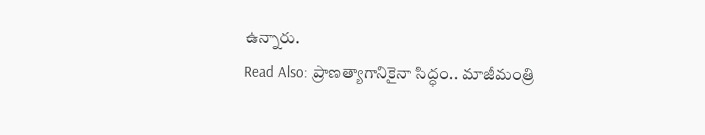ఉన్నారు.
Read Also: ప్రాణత్యాగానికైనా సిద్ధం.. మాజీమంత్రి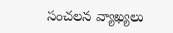సంచలన వ్యాఖ్యలు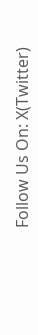Follow Us On: X(Twitter)